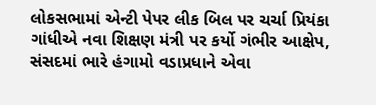લોકસભામાં એન્ટી પેપર લીક બિલ પર ચર્ચા પ્રિયંકા ગાંધીએ નવા શિક્ષણ મંત્રી પર કર્યો ગંભીર આક્ષેપ, સંસદમાં ભારે હંગામો વડાપ્રધાને એવા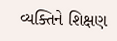વ્યક્તિને શિક્ષણ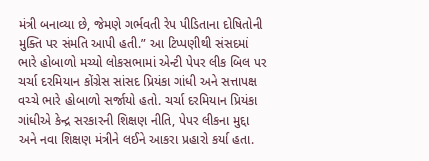મંત્રી બનાવ્યા છે, જેમણે ગર્ભવતી રેપ પીડિતાના દોષિતોની મુક્તિ પર સંમતિ આપી હતી.” આ ટિપ્પણીથી સંસદમાં ભારે હોબાળો મચ્યો લોકસભામાં એન્ટી પેપર લીક બિલ પર ચર્ચા દરમિયાન કોંગ્રેસ સાંસદ પ્રિયંકા ગાંધી અને સત્તાપક્ષ વચ્ચે ભારે હોબાળો સર્જાયો હતો. ચર્ચા દરમિયાન પ્રિયંકા ગાંધીએ કેન્દ્ર સરકારની શિક્ષણ નીતિ, પેપર લીકના મુદ્દા અને નવા શિક્ષણ મંત્રીને લઈને આકરા પ્રહારો કર્યા હતા.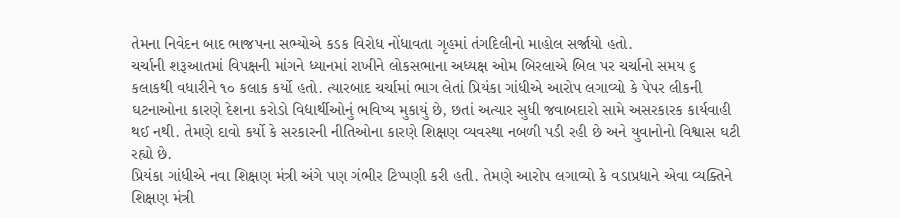તેમના નિવેદન બાદ ભાજપના સભ્યોએ કડક વિરોધ નોંધાવતા ગૃહમાં તંગદિલીનો માહોલ સર્જાયો હતો.
ચર્ચાની શરૂઆતમાં વિપક્ષની માંગને ધ્યાનમાં રાખીને લોકસભાના અધ્યક્ષ ઓમ બિરલાએ બિલ પર ચર્ચાનો સમય ૬ કલાકથી વધારીને ૧૦ કલાક કર્યો હતો. ત્યારબાદ ચર્ચામાં ભાગ લેતાં પ્રિયંકા ગાંધીએ આરોપ લગાવ્યો કે પેપર લીકની ઘટનાઓના કારણે દેશના કરોડો વિદ્યાર્થીઓનું ભવિષ્ય મુકાયું છે, છતાં અત્યાર સુધી જવાબદારો સામે અસરકારક કાર્યવાહી થઈ નથી. તેમણે દાવો કર્યો કે સરકારની નીતિઓના કારણે શિક્ષણ વ્યવસ્થા નબળી પડી રહી છે અને યુવાનોનો વિશ્વાસ ઘટી રહ્યો છે.
પ્રિયંકા ગાંધીએ નવા શિક્ષણ મંત્રી અંગે પણ ગંભીર ટિપ્પણી કરી હતી. તેમણે આરોપ લગાવ્યો કે વડાપ્રધાને એવા વ્યક્તિને શિક્ષણ મંત્રી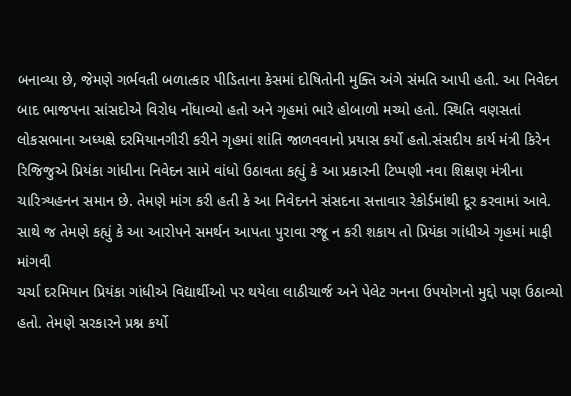બનાવ્યા છે, જેમણે ગર્ભવતી બળાત્કાર પીડિતાના કેસમાં દોષિતોની મુક્તિ અંગે સંમતિ આપી હતી. આ નિવેદન બાદ ભાજપના સાંસદોએ વિરોધ નોંધાવ્યો હતો અને ગૃહમાં ભારે હોબાળો મચ્યો હતો. સ્થિતિ વણસતાં લોકસભાના અધ્યક્ષે દરમિયાનગીરી કરીને ગૃહમાં શાંતિ જાળવવાનો પ્રયાસ કર્યો હતો.સંસદીય કાર્ય મંત્રી કિરેન રિજિજુએ પ્રિયંકા ગાંધીના નિવેદન સામે વાંધો ઉઠાવતા કહ્યું કે આ પ્રકારની ટિપ્પણી નવા શિક્ષણ મંત્રીના ચારિત્ર્યહનન સમાન છે. તેમણે માંગ કરી હતી કે આ નિવેદનને સંસદના સત્તાવાર રેકોર્ડમાંથી દૂર કરવામાં આવે. સાથે જ તેમણે કહ્યું કે આ આરોપને સમર્થન આપતા પુરાવા રજૂ ન કરી શકાય તો પ્રિયંકા ગાંધીએ ગૃહમાં માફી માંગવી
ચર્ચા દરમિયાન પ્રિયંકા ગાંધીએ વિદ્યાર્થીઓ પર થયેલા લાઠીચાર્જ અને પેલેટ ગનના ઉપયોગનો મુદ્દો પણ ઉઠાવ્યો હતો. તેમણે સરકારને પ્રશ્ન કર્યો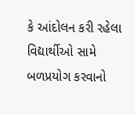કે આંદોલન કરી રહેલા વિદ્યાર્થીઓ સામે બળપ્રયોગ કરવાનો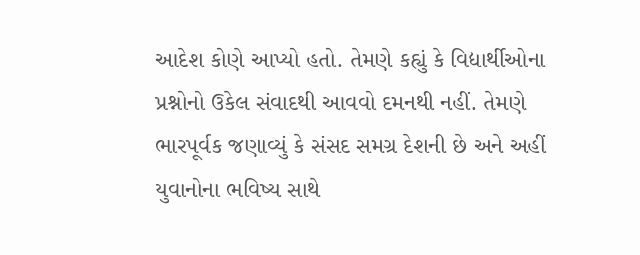આદેશ કોણે આપ્યો હતો. તેમણે કહ્યું કે વિદ્યાર્થીઓના પ્રશ્નોનો ઉકેલ સંવાદથી આવવો દમનથી નહીં. તેમણે ભારપૂર્વક જણાવ્યું કે સંસદ સમગ્ર દેશની છે અને અહીં યુવાનોના ભવિષ્ય સાથે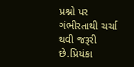પ્રશ્નો પર ગંભીરતાથી ચર્ચા થવી જરૂરી છે.પ્રિયંકા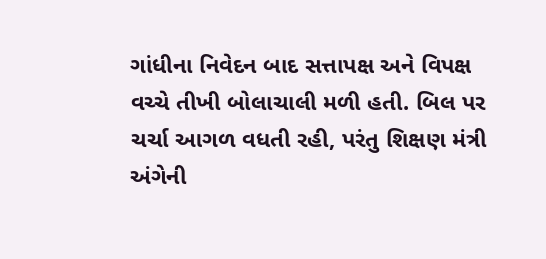ગાંધીના નિવેદન બાદ સત્તાપક્ષ અને વિપક્ષ વચ્ચે તીખી બોલાચાલી મળી હતી. બિલ પર ચર્ચા આગળ વધતી રહી, પરંતુ શિક્ષણ મંત્રી અંગેની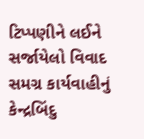ટિપ્પણીને લઈને સર્જાયેલો વિવાદ સમગ્ર કાર્યવાહીનું કેન્દ્રબિંદુ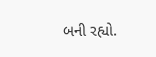બની રહ્યો.